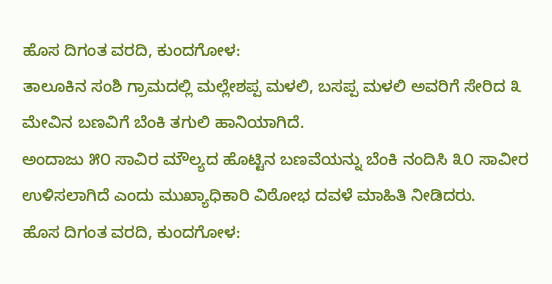ಹೊಸ ದಿಗಂತ ವರದಿ, ಕುಂದಗೋಳ:
ತಾಲೂಕಿನ ಸಂಶಿ ಗ್ರಾಮದಲ್ಲಿ ಮಲ್ಲೇಶಪ್ಪ ಮಳಲಿ, ಬಸಪ್ಪ ಮಳಲಿ ಅವರಿಗೆ ಸೇರಿದ ೩ ಮೇವಿನ ಬಣವಿಗೆ ಬೆಂಕಿ ತಗುಲಿ ಹಾನಿಯಾಗಿದೆ.
ಅಂದಾಜು ೫೦ ಸಾವಿರ ಮೌಲ್ಯದ ಹೊಟ್ಟಿನ ಬಣವೆಯನ್ನು ಬೆಂಕಿ ನಂದಿಸಿ ೩೦ ಸಾವೀರ ಉಳಿಸಲಾಗಿದೆ ಎಂದು ಮುಖ್ಯಾಧಿಕಾರಿ ವಿಠೋಭ ದವಳೆ ಮಾಹಿತಿ ನೀಡಿದರು.
ಹೊಸ ದಿಗಂತ ವರದಿ, ಕುಂದಗೋಳ: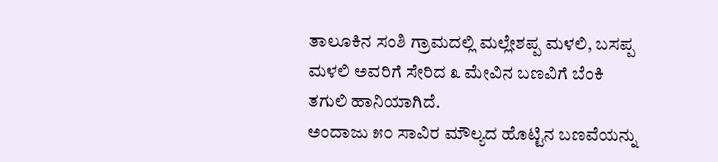ತಾಲೂಕಿನ ಸಂಶಿ ಗ್ರಾಮದಲ್ಲಿ ಮಲ್ಲೇಶಪ್ಪ ಮಳಲಿ, ಬಸಪ್ಪ ಮಳಲಿ ಅವರಿಗೆ ಸೇರಿದ ೩ ಮೇವಿನ ಬಣವಿಗೆ ಬೆಂಕಿ ತಗುಲಿ ಹಾನಿಯಾಗಿದೆ.
ಅಂದಾಜು ೫೦ ಸಾವಿರ ಮೌಲ್ಯದ ಹೊಟ್ಟಿನ ಬಣವೆಯನ್ನು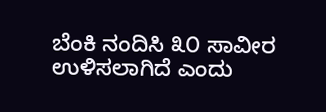ಬೆಂಕಿ ನಂದಿಸಿ ೩೦ ಸಾವೀರ ಉಳಿಸಲಾಗಿದೆ ಎಂದು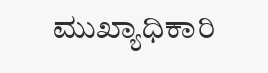ಮುಖ್ಯಾಧಿಕಾರಿ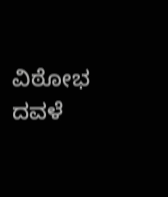ವಿಠೋಭ ದವಳೆ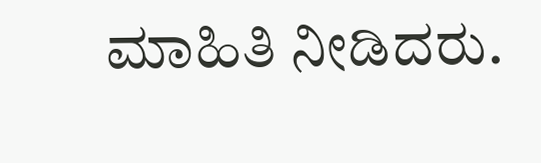ಮಾಹಿತಿ ನೀಡಿದರು.